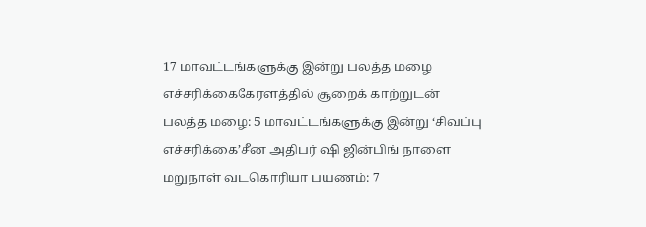17 மாவட்டங்களுக்கு இன்று பலத்த மழை எச்சரிக்கைகேரளத்தில் சூறைக் காற்றுடன் பலத்த மழை: 5 மாவட்டங்களுக்கு இன்று ‘சிவப்பு எச்சரிக்கை’சீன அதிபர் ஷி ஜின்பிங் நாளை மறுநாள் வடகொரியா பயணம்: 7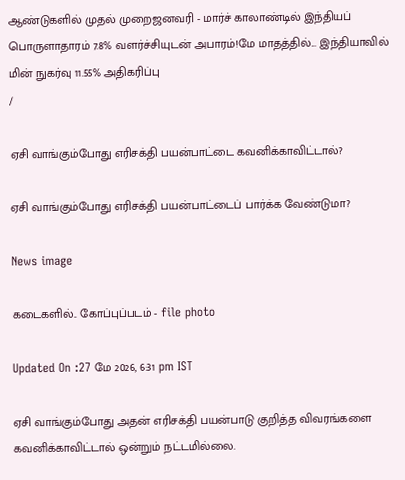ஆண்டுகளில் முதல் முறைஜனவரி - மார்ச் காலாண்டில் இந்தியப் பொருளாதாரம் 7.8% வளர்ச்சியுடன் அபாரம்!மே மாதத்தில்... இந்தியாவில் மின் நுகர்வு 11.55% அதிகரிப்பு
/

ஏசி வாங்கும்போது எரிசக்தி பயன்பாட்டை கவனிக்காவிட்டால்?

ஏசி வாங்கும்போது எரிசக்தி பயன்பாட்டைப் பார்க்க வேண்டுமா?

News image

கடைகளில்.. கோப்புப்படம் - file photo

Updated On :27 மே 2026, 6:31 pm IST

ஏசி வாங்கும்போது அதன் எரிசக்தி பயன்பாடு குறித்த விவரங்களை கவனிக்காவிட்டால் ஒன்றும் நட்டமில்லை.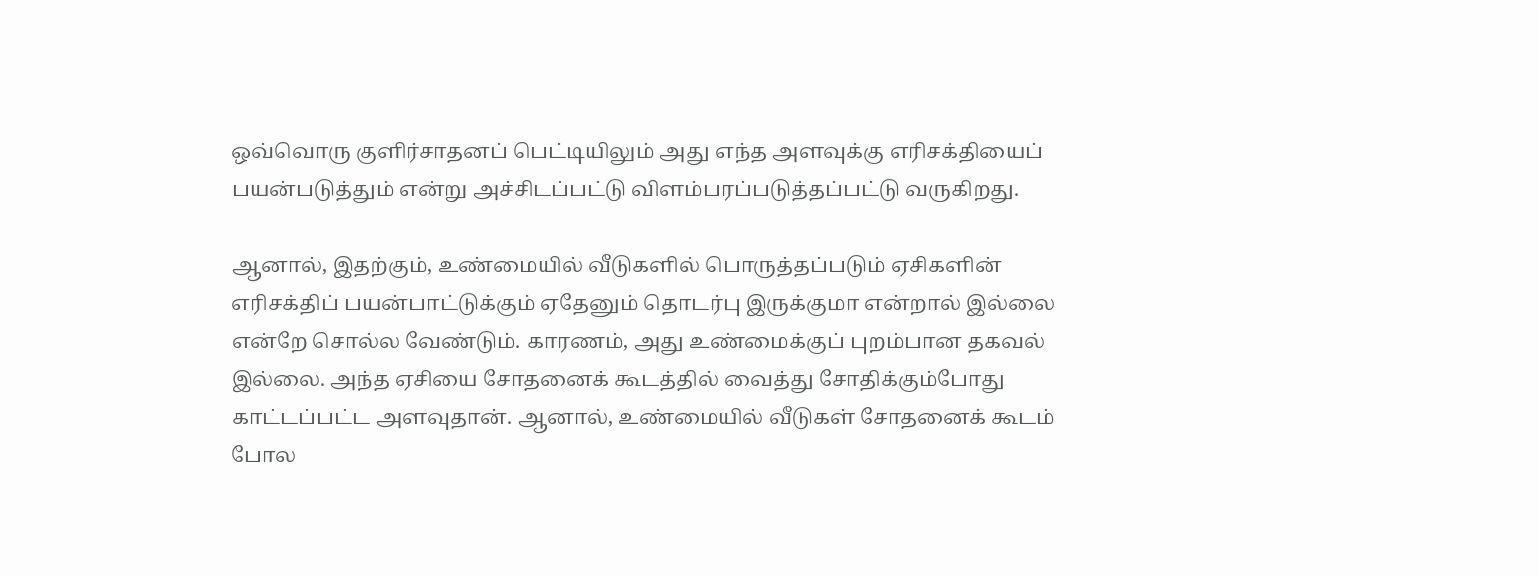ஒவ்வொரு குளிர்சாதனப் பெட்டியிலும் அது எந்த அளவுக்கு எரிசக்தியைப் பயன்படுத்தும் என்று அச்சிடப்பட்டு விளம்பரப்படுத்தப்பட்டு வருகிறது.

ஆனால், இதற்கும், உண்மையில் வீடுகளில் பொருத்தப்படும் ஏசிகளின் எரிசக்திப் பயன்பாட்டுக்கும் ஏதேனும் தொடர்பு இருக்குமா என்றால் இல்லை என்றே சொல்ல வேண்டும். காரணம், அது உண்மைக்குப் புறம்பான தகவல் இல்லை. அந்த ஏசியை சோதனைக் கூடத்தில் வைத்து சோதிக்கும்போது காட்டப்பட்ட அளவுதான். ஆனால், உண்மையில் வீடுகள் சோதனைக் கூடம் போல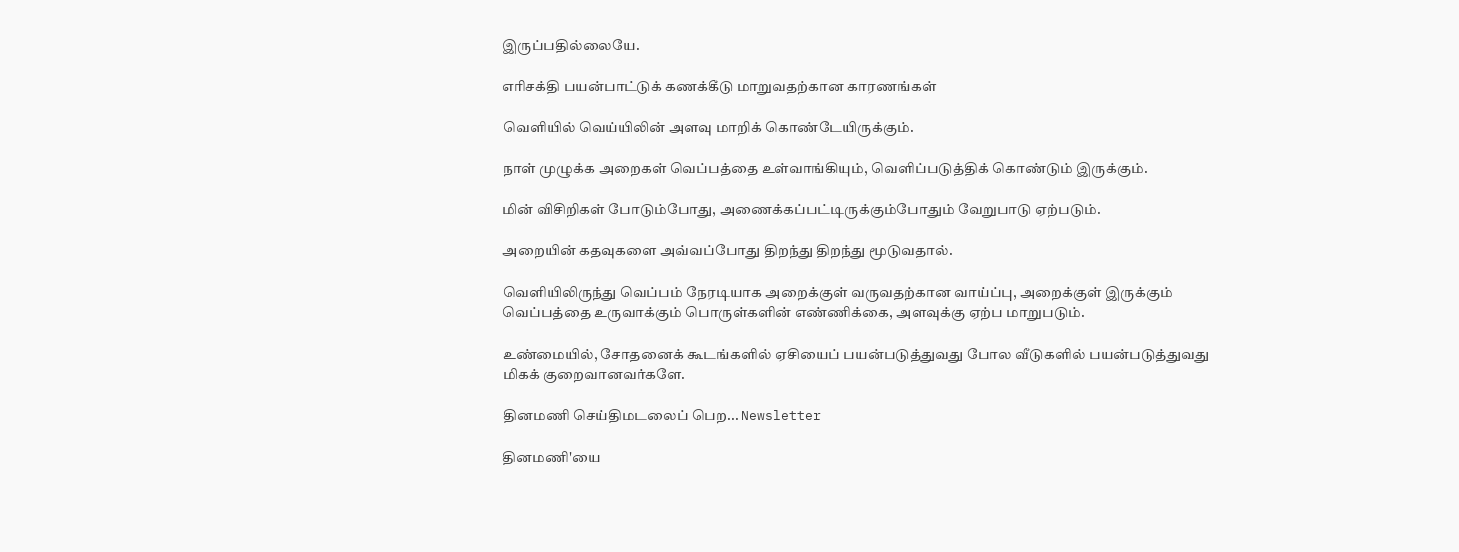இருப்பதில்லையே.

எரிசக்தி பயன்பாட்டுக் கணக்கீடு மாறுவதற்கான காரணங்கள்

வெளியில் வெய்யிலின் அளவு மாறிக் கொண்டேயிருக்கும்.

நாள் முழுக்க அறைகள் வெப்பத்தை உள்வாங்கியும், வெளிப்படுத்திக் கொண்டும் இருக்கும்.

மின் விசிறிகள் போடும்போது, அணைக்கப்பட்டிருக்கும்போதும் வேறுபாடு ஏற்படும்.

அறையின் கதவுகளை அவ்வப்போது திறந்து திறந்து மூடுவதால்.

வெளியிலிருந்து வெப்பம் நேரடியாக அறைக்குள் வருவதற்கான வாய்ப்பு, அறைக்குள் இருக்கும் வெப்பத்தை உருவாக்கும் பொருள்களின் எண்ணிக்கை, அளவுக்கு ஏற்ப மாறுபடும்.

உண்மையில், சோதனைக் கூடங்களில் ஏசியைப் பயன்படுத்துவது போல வீடுகளில் பயன்படுத்துவது மிகக் குறைவானவர்களே.

தினமணி செய்திமடலைப் பெற... Newsletter

தினமணி'யை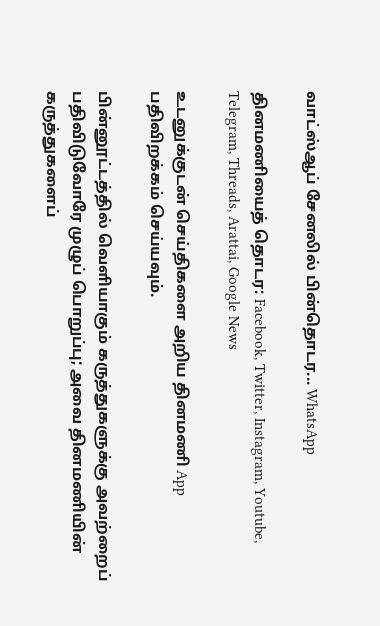வாட்ஸ்ஆப் சேனலில் பின்தொடர... WhatsApp

தினமணியைத் தொடர: Facebook, Twitter, Instagram, Youtube, Telegram, Threads, Arattai, Google News

உடனுக்குடன் செய்திகளை அறிய தினமணி App பதிவிறக்கம் செய்யவும்.

பின்னூட்டத்தில் வெளியாகும் கருத்துகளுக்கு அவற்றைப் பதிவிடுவோரே முழுப் பொறுப்பு; அவை தினமணியின் கருத்துகளைப்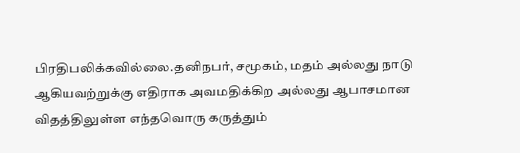பிரதிபலிக்கவில்லை.தனிநபர், சமூகம், மதம் அல்லது நாடு ஆகியவற்றுக்கு எதிராக அவமதிக்கிற அல்லது ஆபாசமான விதத்திலுள்ள எந்தவொரு கருத்தும்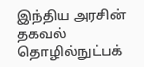இந்திய அரசின் தகவல் தொழில்நுட்பக்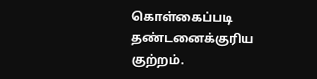கொள்கைப்படி தண்டனைக்குரிய குற்றம்.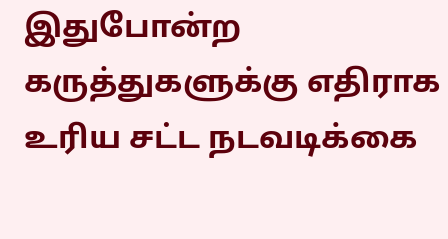இதுபோன்ற கருத்துகளுக்கு எதிராக உரிய சட்ட நடவடிக்கை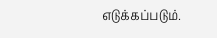எடுக்கப்படும்.